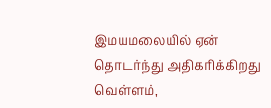இமயமலையில் ஏன் தொடர்ந்து அதிகரிக்கிறது வெள்ளம்,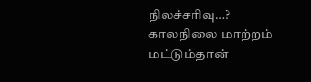நிலச்சரிவு…? காலநிலை மாற்றம் மட்டும்தான்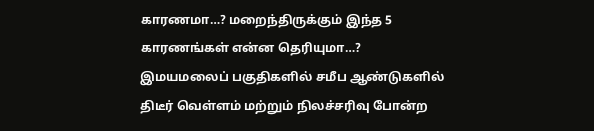காரணமா…? மறைந்திருக்கும் இந்த 5 காரணங்கள் என்ன தெரியுமா…?
இமயமலைப் பகுதிகளில் சமீப ஆண்டுகளில் திடீர் வெள்ளம் மற்றும் நிலச்சரிவு போன்ற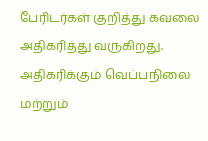பேரிடர்கள் குறித்து கவலை அதிகரித்து வருகிறது. அதிகரிக்கும் வெப்பநிலை மற்றும்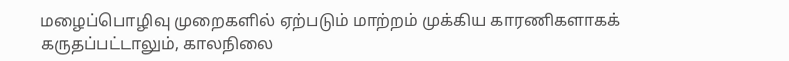மழைப்பொழிவு முறைகளில் ஏற்படும் மாற்றம் முக்கிய காரணிகளாகக் கருதப்பட்டாலும், காலநிலை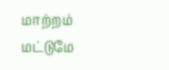மாற்றம் மட்டுமே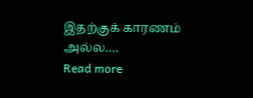இதற்குக் காரணம் அல்ல.…
Read more